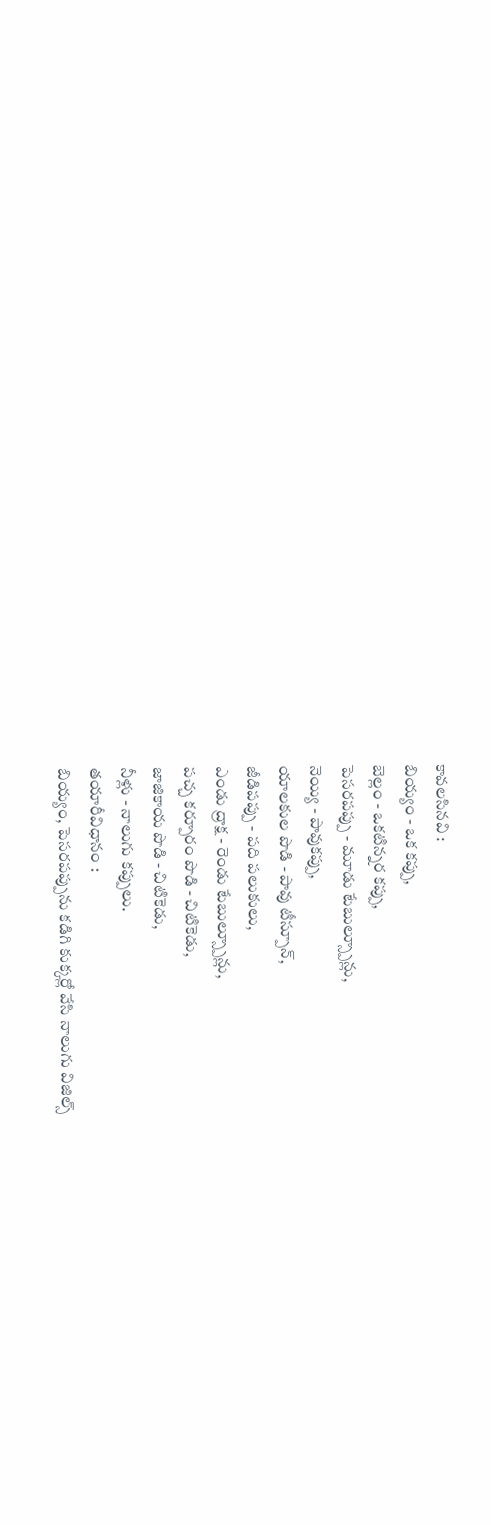కావలసినవి :
బియ్యం - ఒక కప్పు,
బెల్లం - ఒకటిన్నర కప్పు,
పెసరపప్పు - మూడు టేబుల్స్పూన్లు,
నెయ్యి - పావుకప్పు,
యాలకుల పొడి - పావు టీస్పూన్,
జీడిపప్పు - పది పలుకులు,
ఎండు ద్రాక్ష - రెండు టేబుల్స్పూన్లు,
పచ్చ కర్పూరం పొడి - చిటికెడు,
జాజికాయ పొడి - చిటికెడు,
నీళ్లు - నాలుగు కప్పులు.
తయారీవిధానం :
బియ్యం, పెసరపప్పును కడిగి కుక్కర్లో వేసి నాలుగు విజిల్స్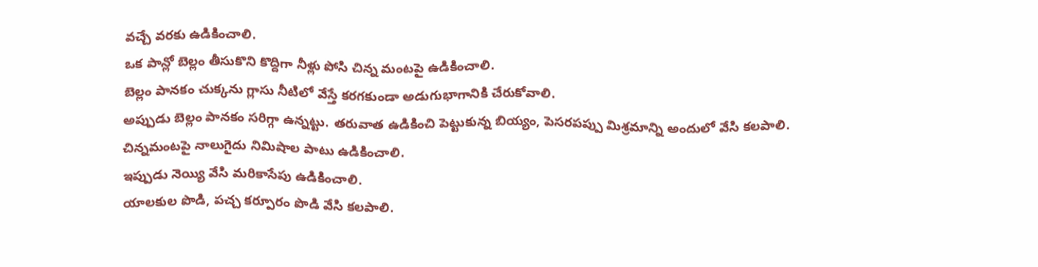వచ్చే వరకు ఉడికించాలి.
ఒక పాన్లో బెల్లం తీసుకొని కొద్దిగా నీళ్లు పోసి చిన్న మంటపై ఉడికించాలి.
బెల్లం పానకం చుక్కను గ్లాసు నీటిలో వేస్తే కరగకుండా అడుగుభాగానికి చేరుకోవాలి.
అప్పుడు బెల్లం పానకం సరిగ్గా ఉన్నట్టు. తరువాత ఉడికించి పెట్టుకున్న బియ్యం, పెసరపప్పు మిశ్రమాన్ని అందులో వేసి కలపాలి.
చిన్నమంటపై నాలుగైదు నిమిషాల పాటు ఉడికించాలి.
ఇప్పుడు నెయ్యి వేసి మరికాసేపు ఉడికించాలి.
యాలకుల పొడి, పచ్చ కర్పూరం పొడి వేసి కలపాలి.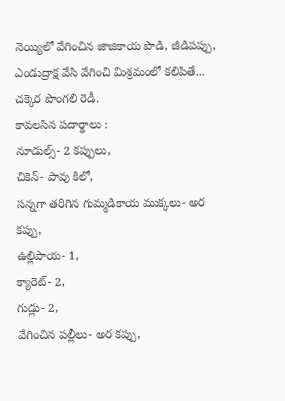నెయ్యిలో వేగించిన జాజికాయ పొడి, జీడిపప్పు, ఎండుద్రాక్ష వేసి వేగించి మిశ్రమంలో కలిపితే... చక్కెర పొంగలి రెడీ.
కావలసిన పదార్థాలు :
నూడుల్స్- 2 కప్పులు,
చికెన్- పావు కిలో,
సన్నగా తరిగిన గుమ్మడికాయ ముక్కలు- అర కప్పు,
ఉల్లిపాయ- 1,
క్యారెట్- 2,
గుడ్లు- 2,
వేగించిన పల్లీలు- అర కప్పు,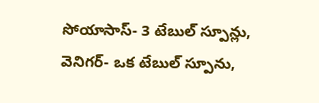సోయాసాస్- 3 టేబుల్ స్పూన్లు,
వెనిగర్- ఒక టేబుల్ స్పూను,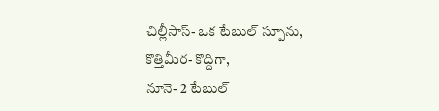చిల్లీసాస్- ఒక టేబుల్ స్పూను,
కొత్తిమీర- కొద్దిగా,
నూనె- 2 టేబుల్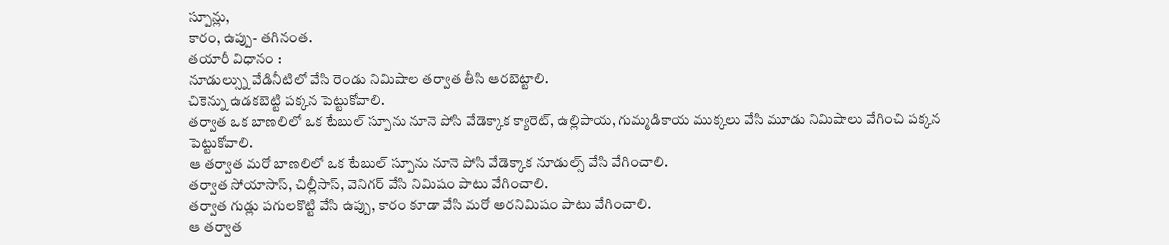స్పూన్లు,
కారం, ఉప్పు- తగినంత.
తయారీ విధానం :
నూడుల్స్ను వేడినీటిలో వేసి రెండు నిమిషాల తర్వాత తీసి ఆరబెట్టాలి.
చికెన్ను ఉడకబెట్టి పక్కన పెట్టుకోవాలి.
తర్వాత ఒక బాణలిలో ఒక టేబుల్ స్పూను నూనె పోసి వేడెక్కాక క్యారెట్, ఉల్లిపాయ, గుమ్మడికాయ ముక్కలు వేసి మూడు నిమిషాలు వేగించి పక్కన పెట్టుకోవాలి.
ఆ తర్వాత మరో బాణలిలో ఒక టేబుల్ స్పూను నూనె పోసి వేడెక్కాక నూడుల్స్ వేసి వేగించాలి.
తర్వాత సోయాసాస్, చిల్లీసాస్, వెనిగర్ వేసి నిమిషం పాటు వేగించాలి.
తర్వాత గుడ్లు పగులకొట్టి వేసి ఉప్పు, కారం కూడా వేసి మరో అరనిమిషం పాటు వేగించాలి.
ఆ తర్వాత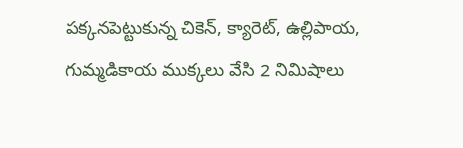పక్కనపెట్టుకున్న చికెన్, క్యారెట్, ఉల్లిపాయ, గుమ్మడికాయ ముక్కలు వేసి 2 నిమిషాలు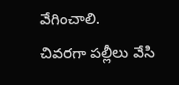వేగించాలి.
చివరగా పల్లీలు వేసి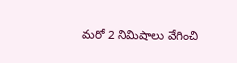మరో 2 నిమిషాలు వేగించి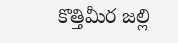కొత్తిమీర జల్లి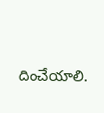దించేయాలి.